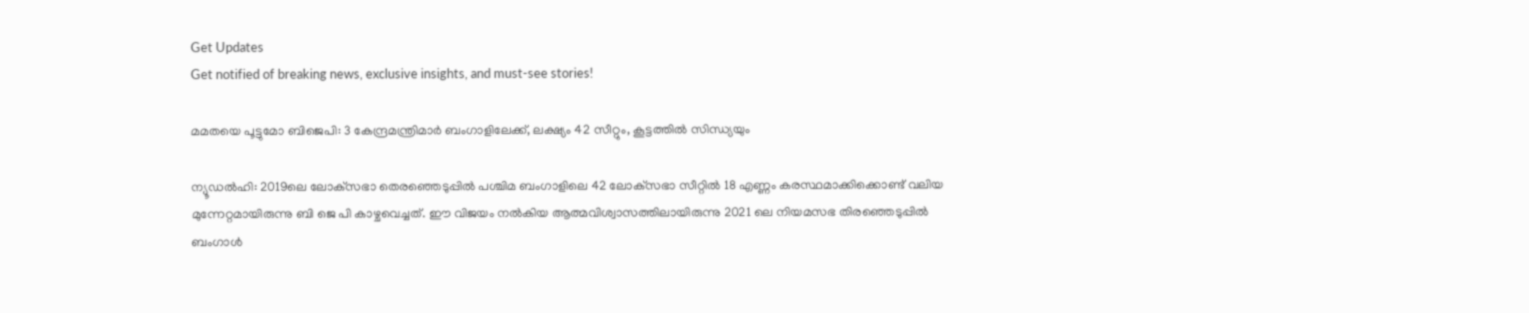Get Updates
Get notified of breaking news, exclusive insights, and must-see stories!

മമതയെ പൂട്ടുമോ ബിജെപി: 3 കേന്ദ്രമന്ത്രിമാർ ബംഗാളിലേക്ക്, ലക്ഷ്യം 42 സീറ്റും, കൂട്ടത്തില്‍ സിന്ധ്യയും

ന്യൂഡൽഹി: 2019ലെ ലോക്‌സഭാ തെരഞ്ഞെടുപ്പിൽ പശ്ചിമ ബംഗാളിലെ 42 ലോക്‌സഭാ സീറ്റില്‍ 18 എണ്ണം കരസ്ഥമാക്കിക്കൊണ്ട് വലിയ മുന്നേറ്റമായിരുന്നു ബി ജെ പി കാഴ്ചവെച്ചത്. ഈ വിജയം നല്‍കിയ ആത്മവിശ്വാസത്തിലായിരുന്നു 2021 ലെ നിയമസഭ തിരഞ്ഞെടുപ്പില്‍ ബംഗാള്‍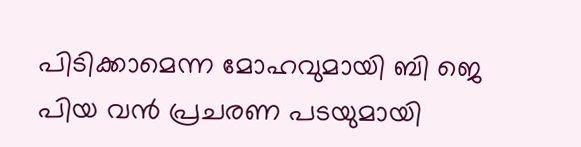പിടിക്കാമെന്ന മോഹവുമായി ബി ജെ പിയ വന്‍ പ്രചരണ പടയുമായി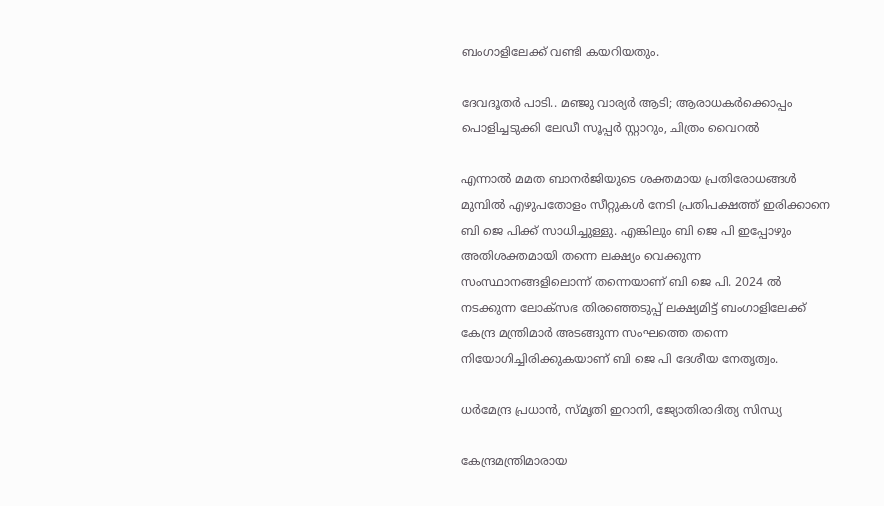ബംഗാളിലേക്ക് വണ്ടി കയറിയതും.

ദേവദൂതർ പാടി.. മഞ്ജു വാര്യർ ആടി; ആരാധകർക്കൊപ്പം പൊളിച്ചടുക്കി ലേഡീ സൂപ്പർ സ്റ്റാറും, ചിത്രം വൈറല്‍

എന്നാല്‍ മമത ബാനർജിയുടെ ശക്തമായ പ്രതിരോധങ്ങള്‍ മുമ്പില്‍ എഴുപതോളം സീറ്റുകള്‍ നേടി പ്രതിപക്ഷത്ത് ഇരിക്കാനെ ബി ജെ പിക്ക് സാധിച്ചുള്ളു. എങ്കിലും ബി ജെ പി ഇപ്പോഴും അതിശക്തമായി തന്നെ ലക്ഷ്യം വെക്കുന്ന സംസ്ഥാനങ്ങളിലൊന്ന് തന്നെയാണ് ബി ജെ പി. 2024 ല്‍ നടക്കുന്ന ലോക്സഭ തിരഞ്ഞെടുപ്പ് ലക്ഷ്യമിട്ട് ബംഗാളിലേക്ക് കേന്ദ്ര മന്ത്രിമാർ അടങ്ങുന്ന സംഘത്തെ തന്നെ നിയോഗിച്ചിരിക്കുകയാണ് ബി ജെ പി ദേശീയ നേതൃത്വം.

ധർമേന്ദ്ര പ്രധാൻ, സ്മൃതി ഇറാനി, ജ്യോതിരാദിത്യ സിന്ധ്യ

കേന്ദ്രമന്ത്രിമാരായ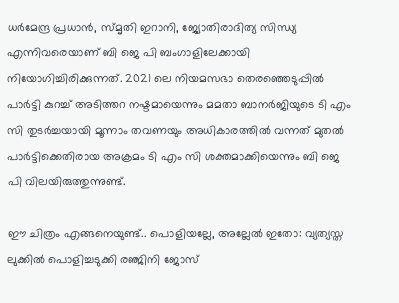ധർമേന്ദ്ര പ്രധാൻ, സ്മൃതി ഇറാനി, ജ്യോതിരാദിത്യ സിന്ധ്യ എന്നിവരെയാണ് ബി ജെ പി ബംഗാളിലേക്കായി നിയോഗിച്ചിരിക്കുന്നത്. 2021 ലെ നിയമസഭാ തെരഞ്ഞെടുപ്പിൽ പാർട്ടി കുറച്ച് അടിത്തറ നഷ്ടമായെന്നും മമതാ ബാനർജിയുടെ ടി എം സി തുടർച്ചയായി മൂന്നാം തവണയും അധികാരത്തിൽ വന്നത് മുതല്‍ പാർട്ടിക്കെതിരായ അക്രമം ടി എം സി ശക്തമാക്കിയെന്നും ബി ജെ പി വിലയിരുത്തുന്നുണ്ട്.

ഈ ചിത്രം എങ്ങനെയുണ്ട്.. പൊളിയല്ലേ, അല്ലേല്‍ ഇതോ: വ്യത്യസ്ത ലുക്കില്‍ പൊളിച്ചടുക്കി രഞ്ജിനി ജോസ്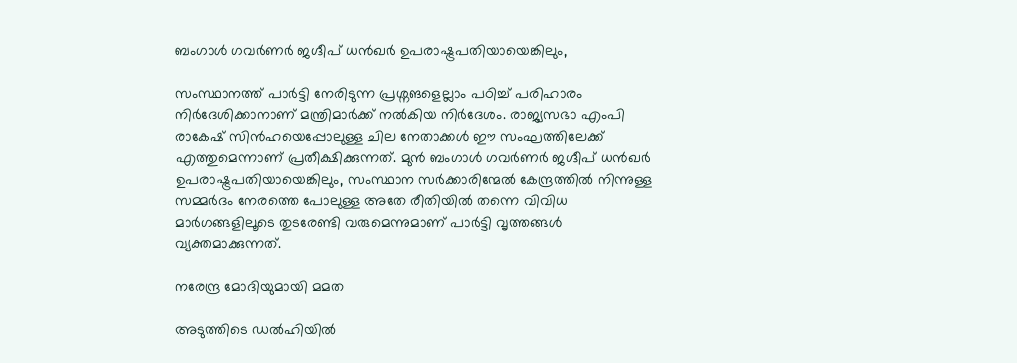ബംഗാൾ ഗവർണർ ജഗ്ദീപ് ധന്‍ഖർ ഉപരാഷ്ട്രപതിയായെങ്കിലും,

സംസ്ഥാനത്ത് പാർട്ടി നേരിടുന്ന പ്രശ്നങളെല്ലാം പഠിച്ച് പരിഹാരം നിർദേശിക്കാനാണ് മന്ത്രിമാർക്ക് നല്‍കിയ നിർദേശം. രാജ്യസഭാ എംപി രാകേഷ് സിൻഹയെപ്പോലുള്ള ചില നേതാക്കള്‍ ഈ സംഘത്തിലേക്ക് എത്തുമെന്നാണ് പ്രതീക്ഷിക്കുന്നത്. മുൻ ബംഗാൾ ഗവർണർ ജഗ്ദീപ് ധന്‍ഖർ ഉപരാഷ്ട്രപതിയായെങ്കിലും, സംസ്ഥാന സർക്കാരിന്മേൽ കേന്ദ്രത്തിൽ നിന്നുള്ള സമ്മർദം നേരത്തെ പോലുള്ള അതേ രീതിയില്‍ തന്നെ വിവിധ മാർഗങ്ങളിലൂടെ തുടരേണ്ടി വരുമെന്നുമാണ് പാർട്ടി വൃത്തങ്ങള്‍ വ്യക്തമാക്കുന്നത്.

നരേന്ദ്ര മോദിയുമായി മമത

അടുത്തിടെ ഡൽഹിയിൽ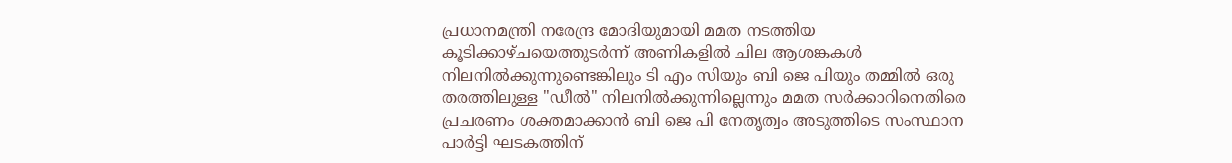പ്രധാനമന്ത്രി നരേന്ദ്ര മോദിയുമായി മമത നടത്തിയ കൂടിക്കാഴ്ചയെത്തുടർന്ന് അണികളില്‍ ചില ആശങ്കകള്‍ നിലനില്‍ക്കുന്നുണ്ടെങ്കിലും ടി എം സിയും ബി ജെ പിയും തമ്മില്‍ ഒരു തരത്തിലുള്ള "ഡീൽ" നിലനില്‍ക്കുന്നില്ലെന്നും മമത സർക്കാറിനെതിരെ പ്രചരണം ശക്തമാക്കാന്‍ ബി ജെ പി നേതൃത്വം അടുത്തിടെ സംസ്ഥാന പാർട്ടി ഘടകത്തിന്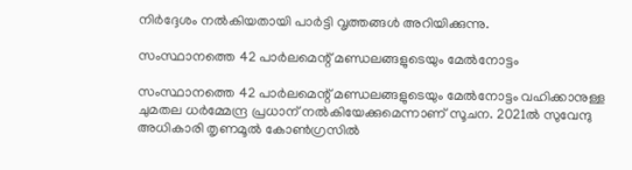നിർദ്ദേശം നൽകിയതായി പാർട്ടി വൃത്തങ്ങൾ അറിയിക്കുന്നു.

സംസ്ഥാനത്തെ 42 പാർലമെന്റ് മണ്ഡലങ്ങളുടെയും മേൽനോട്ടം

സംസ്ഥാനത്തെ 42 പാർലമെന്റ് മണ്ഡലങ്ങളുടെയും മേൽനോട്ടം വഹിക്കാനുള്ള ചുമതല ധർമ്മേന്ദ്ര പ്രധാന് നല്‍കിയേക്കുമെന്നാണ് സൂചന. 2021ൽ സുവേന്ദു അധികാരി തൃണമൂൽ കോൺഗ്രസിൽ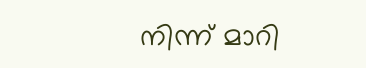നിന്ന് മാറി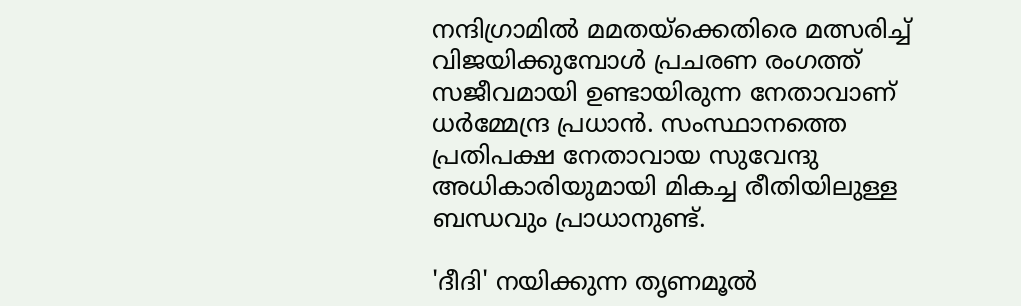നന്ദിഗ്രാമിൽ മമതയ്ക്കെതിരെ മത്സരിച്ച് വിജയിക്കുമ്പോള്‍ പ്രചരണ രംഗത്ത് സജീവമായി ഉണ്ടായിരുന്ന നേതാവാണ് ധർമ്മേന്ദ്ര പ്രധാന്‍. സംസ്ഥാനത്തെ പ്രതിപക്ഷ നേതാവായ സുവേന്ദു അധികാരിയുമായി മികച്ച രീതിയിലുള്ള ബന്ധവും പ്രാധാനുണ്ട്.

'ദീദി' നയിക്കുന്ന തൃണമൂൽ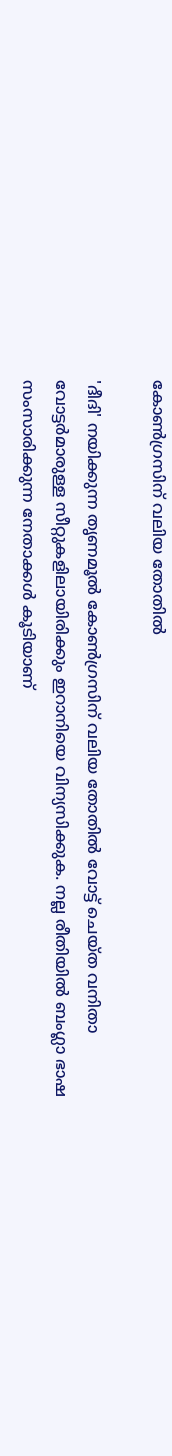കോൺഗ്രസിന് വലിയ തോതിൽ

'ദീദി' നയിക്കുന്ന തൃണമൂൽ കോൺഗ്രസിന് വലിയ തോതിൽ വോട്ട് ചെയ്‌ത വനിതാ വോട്ടർമാരുള്ള സീറ്റുകളിലായിരിക്കും ഇറാനിയെ വിന്യസിക്കുക. നല്ല രീതിയില്‍ ബംഗ്ലാ ഭാഷ സംസാരിക്കുന്ന നേതാക്കള്‍ കൂടിയാണ്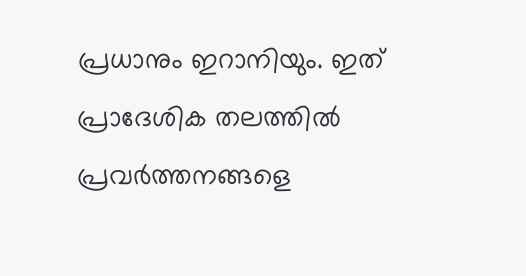പ്രധാനും ഇറാനിയും. ഇത് പ്രാദേശിക തലത്തില്‍ പ്രവർത്തനങ്ങളെ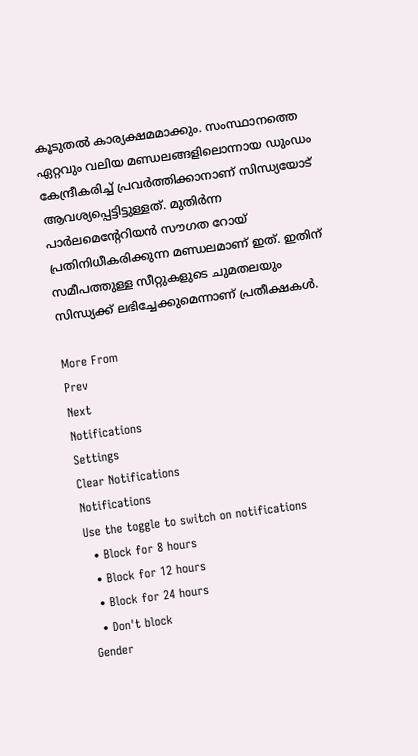കൂടുതല്‍ കാര്യക്ഷമമാക്കും. സംസ്ഥാനത്തെ ഏറ്റവും വലിയ മണ്ഡലങ്ങളിലൊന്നായ ഡുംഡം കേന്ദ്രീകരിച്ച് പ്രവർത്തിക്കാനാണ് സിന്ധ്യയോട് ആവശ്യപ്പെട്ടിട്ടുള്ളത്. മുതിർന്ന പാർലമെന്റേറിയൻ സൗഗത റോയ് പ്രതിനിധീകരിക്കുന്ന മണ്ഡലമാണ് ഇത്. ഇതിന് സമീപത്തുള്ള സീറ്റുകളുടെ ചുമതലയും സിന്ധ്യക്ക് ലഭിച്ചേക്കുമെന്നാണ് പ്രതീക്ഷകള്‍.

More From
Prev
Next
Notifications
Settings
Clear Notifications
Notifications
Use the toggle to switch on notifications
  • Block for 8 hours
  • Block for 12 hours
  • Block for 24 hours
  • Don't block
Gender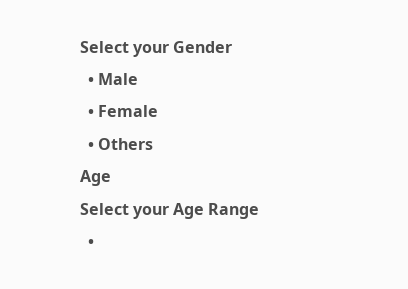Select your Gender
  • Male
  • Female
  • Others
Age
Select your Age Range
  •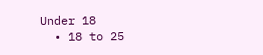Under 18
  • 18 to 25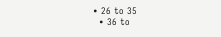• 26 to 35
  • 36 to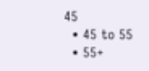45
  • 45 to 55
  • 55+